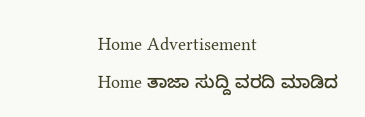Home Advertisement
Home ತಾಜಾ ಸುದ್ದಿ ವರದಿ ಮಾಡಿದ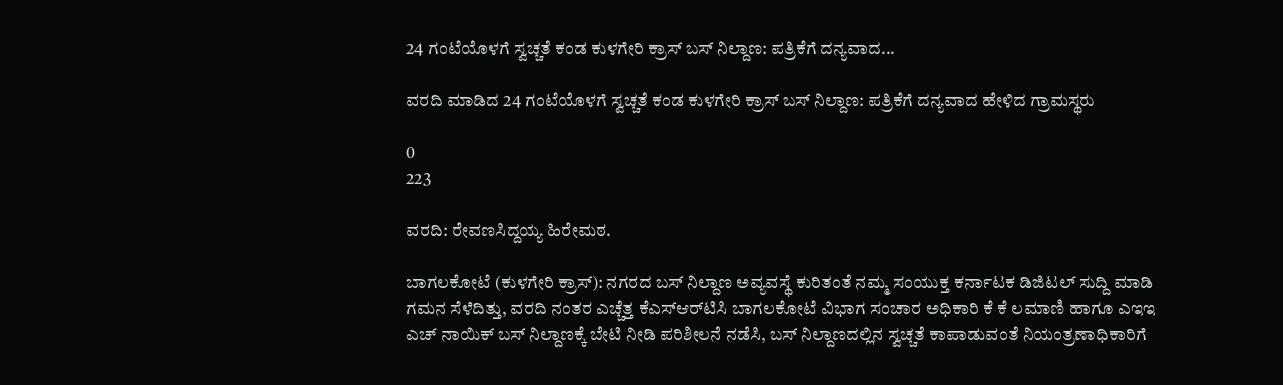24 ಗಂಟೆಯೊಳಗೆ ಸ್ವಚ್ಚತೆ ಕಂಡ ಕುಳಗೇರಿ ಕ್ರಾಸ್ ಬಸ್ ನಿಲ್ದಾಣ: ಪತ್ರಿಕೆಗೆ ದನ್ಯವಾದ...

ವರದಿ ಮಾಡಿದ 24 ಗಂಟೆಯೊಳಗೆ ಸ್ವಚ್ಚತೆ ಕಂಡ ಕುಳಗೇರಿ ಕ್ರಾಸ್ ಬಸ್ ನಿಲ್ದಾಣ: ಪತ್ರಿಕೆಗೆ ದನ್ಯವಾದ ಹೇಳಿದ ಗ್ರಾಮಸ್ಥರು

0
223

ವರದಿ: ರೇವಣಸಿದ್ದಯ್ಯ ಹಿರೇಮಠ.

ಬಾಗಲಕೋಟೆ (ಕುಳಗೇರಿ ಕ್ರಾಸ್): ನಗರದ ಬಸ್ ನಿಲ್ದಾಣ ಅವ್ಯವಸ್ಥೆ ಕುರಿತಂತೆ ನಮ್ಮ ಸಂಯುಕ್ತ ಕರ್ನಾಟಕ ಡಿಜಿಟಲ್ ಸುದ್ದಿ ಮಾಡಿ ಗಮನ ಸೆಳೆದಿತ್ತು, ವರದಿ ನಂತರ ಎಚ್ಚೆತ್ತ ಕೆಎಸ್ಆರ್‌ಟಿಸಿ ಬಾಗಲಕೋಟೆ ವಿಭಾಗ ಸಂಚಾರ ಅಧಿಕಾರಿ ಕೆ ಕೆ ಲಮಾಣಿ ಹಾಗೂ ಎಇಇ ಎಚ್ ನಾಯಿಕ್ ಬಸ್ ನಿಲ್ದಾಣಕ್ಕೆ ಬೇಟಿ ನೀಡಿ ಪರಿಶೀಲನೆ ನಡೆಸಿ, ಬಸ್ ನಿಲ್ದಾಣದಲ್ಲಿನ ಸ್ವಚ್ಚತೆ ಕಾಪಾಡುವಂತೆ ನಿಯಂತ್ರಣಾಧಿಕಾರಿಗೆ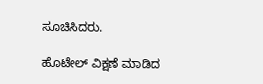ಸೂಚಿಸಿದರು.

ಹೊಟೇಲ್ ವಿಕ್ಷಣೆ ಮಾಡಿದ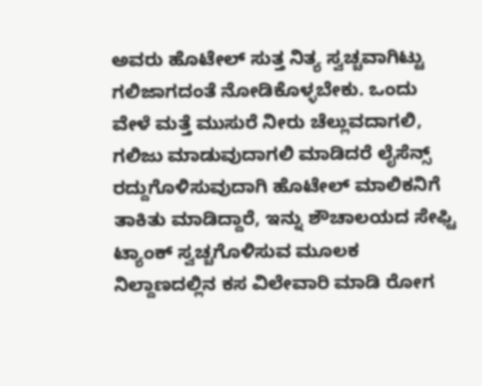ಅವರು ಹೊಟೇಲ್ ಸುತ್ತ ನಿತ್ಯ ಸ್ವಚ್ಚವಾಗಿಟ್ಟು ಗಲಿಜಾಗದಂತೆ ನೋಡಿಕೊಳ್ಳಬೇಕು. ಒಂದು ವೇಳೆ ಮತ್ತೆ ಮುಸುರೆ ನೀರು ಚೆಲ್ಲುವದಾಗಲಿ, ಗಲಿಜು ಮಾಡುವುದಾಗಲಿ ಮಾಡಿದರೆ ಲೈಸೆನ್ಸ್ ರದ್ದುಗೊಳಿಸುವುದಾಗಿ ಹೊಟೇಲ್ ಮಾಲಿಕನಿಗೆ ತಾಕಿತು ಮಾಡಿದ್ದಾರೆ, ಇನ್ನು ಶೌಚಾಲಯದ ಸೇಫ್ಟಿ ಟ್ಯಾಂಕ್ ಸ್ವಚ್ಚಗೊಳಿಸುವ ಮೂಲಕ ನಿಲ್ದಾಣದಲ್ಲಿನ ಕಸ ವಿಲೇವಾರಿ ಮಾಡಿ ರೋಗ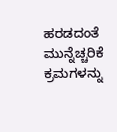ಹರಡದಂತೆ ಮುನ್ನೆಚ್ಚರಿಕೆ ಕ್ರಮಗಳನ್ನು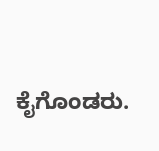ಕೈಗೊಂಡರು.